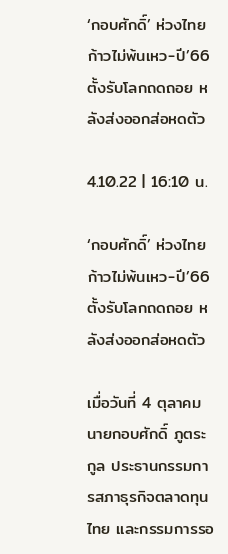‘กอบศักดิ์’ ห่วงไทยก้าวไม่พ้นเหว-ปี’66 ตั้งรับโลกถดถอย หลังส่งออกส่อหดตัว

4.10.22 | 16:10 น.

‘กอบศักดิ์’ ห่วงไทยก้าวไม่พ้นเหว-ปี’66 ตั้งรับโลกถดถอย หลังส่งออกส่อหดตัว

เมื่อวันที่ 4 ตุลาคม นายกอบศักดิ์ ภูตระกูล ประธานกรรมการสภาธุรกิจตลาดทุนไทย และกรรมการรอ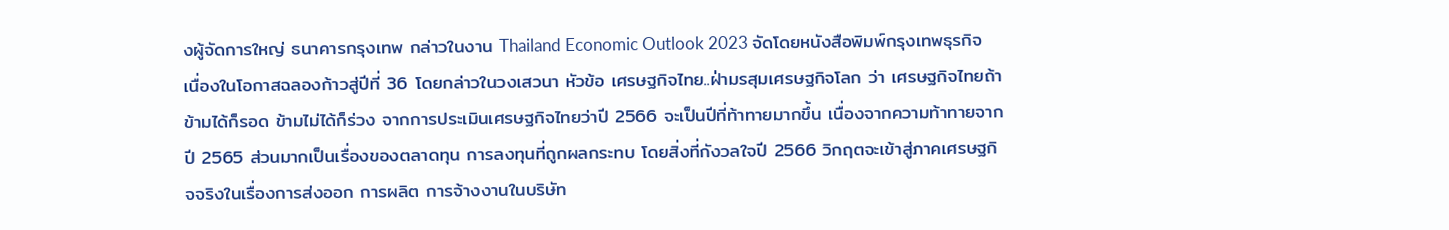งผู้จัดการใหญ่ ธนาคารกรุงเทพ กล่าวในงาน Thailand Economic Outlook 2023 จัดโดยหนังสือพิมพ์กรุงเทพธุรกิจ เนื่องในโอกาสฉลองก้าวสู่ปีที่ 36 โดยกล่าวในวงเสวนา หัวข้อ เศรษฐกิจไทย..ฝ่ามรสุมเศรษฐกิจโลก ว่า เศรษฐกิจไทยถ้าข้ามได้ก็รอด ข้ามไม่ได้ก็ร่วง จากการประเมินเศรษฐกิจไทยว่าปี 2566 จะเป็นปีที่ท้าทายมากขึ้น เนื่องจากความท้าทายจากปี 2565 ส่วนมากเป็นเรื่องของตลาดทุน การลงทุนที่ถูกผลกระทบ โดยสิ่งที่กังวลใจปี 2566 วิกฤตจะเข้าสู่ภาคเศรษฐกิจจริงในเรื่องการส่งออก การผลิต การจ้างงานในบริษัท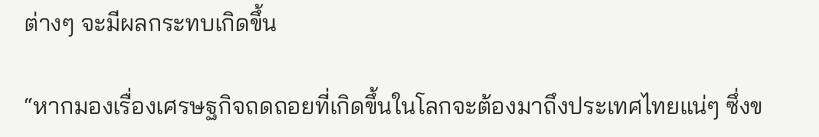ต่างๆ จะมีผลกระทบเกิดขึ้น

“หากมองเรื่องเศรษฐกิจถดถอยที่เกิดขึ้นในโลกจะต้องมาถึงประเทศไทยแน่ๆ ซึ่งข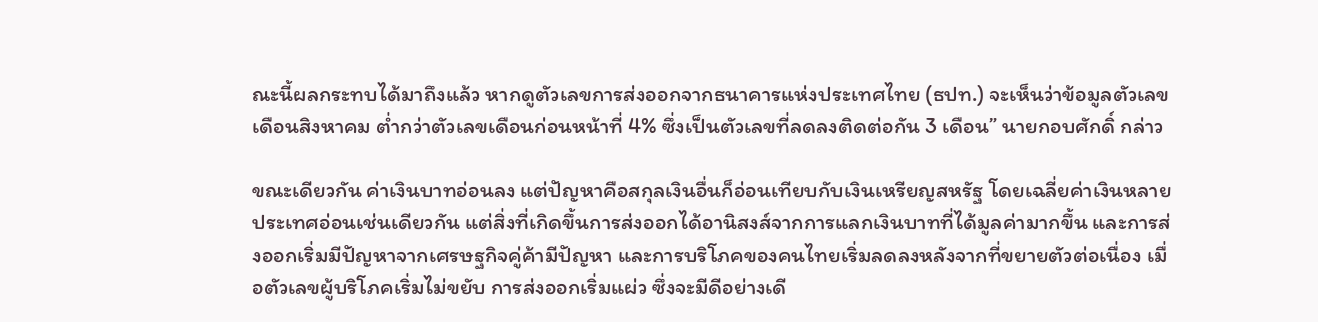ณะนี้ผลกระทบได้มาถึงแล้ว หากดูตัวเลขการส่งออกจากธนาคารแห่งประเทศไทย (ธปท.) จะเห็นว่าข้อมูลตัวเลขเดือนสิงหาคม ต่ำกว่าตัวเลขเดือนก่อนหน้าที่ 4% ซึ่งเป็นตัวเลขที่ลดลงติดต่อกัน 3 เดือน” นายกอบศักดิ์ กล่าว

ขณะเดียวกัน ค่าเงินบาทอ่อนลง แต่ปัญหาคือสกุลเงินอื่นก็อ่อนเทียบกับเงินเหรียญสหรัฐ โดยเฉลี่ยค่าเงินหลายประเทศอ่อนเช่นเดียวกัน แต่สิ่งที่เกิดขึ้นการส่งออกได้อานิสงส์จากการแลกเงินบาทที่ได้มูลค่ามากขึ้น และการส่งออกเริ่มมีปัญหาจากเศรษฐกิจคู่ค้ามีปัญหา และการบริโภคของคนไทยเริ่มลดลงหลังจากที่ขยายตัวต่อเนื่อง เมื่อตัวเลขผู้บริโภคเริ่มไม่ขยับ การส่งออกเริ่มแผ่ว ซึ่งจะมีดีอย่างเดี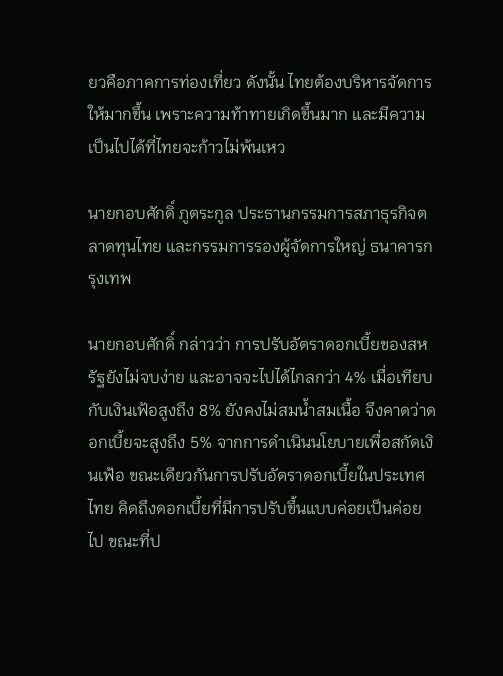ยวคือภาคการท่องเที่ยว ดังนั้น ไทยต้องบริหารจัดการให้มากขึ้น เพราะความท้าทายเกิดขึ้นมาก และมีความเป็นไปได้ที่ไทยจะก้าวไม่พ้นเหว

นายกอบศักดิ์ ภูตระกูล ประธานกรรมการสภาธุรกิจตลาดทุนไทย และกรรมการรองผู้จัดการใหญ่ ธนาคารกรุงเทพ

นายกอบศักดิ์ กล่าวว่า การปรับอัตราดอกเบี้ยของสหรัฐยังไม่จบง่าย และอาจจะไปได้ไกลกว่า 4% เมื่อเทียบกับเงินเฟ้อสูงถึง 8% ยังคงไม่สมน้ำสมเนื้อ จึงคาดว่าดอกเบี้ยจะสูงถึง 5% จากการดำเนินนโยบายเพื่อสกัดเงินเฟ้อ ขณะเดียวกันการปรับอัตราดอกเบี้ยในประเทศไทย คิดถึงดอกเบี้ยที่มีการปรับขึ้นแบบค่อยเป็นค่อยไป ขณะที่ป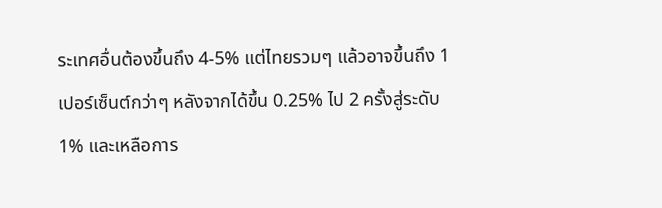ระเทศอื่นต้องขึ้นถึง 4-5% แต่ไทยรวมๆ แล้วอาจขึ้นถึง 1 เปอร์เซ็นต์กว่าๆ หลังจากได้ขึ้น 0.25% ไป 2 ครั้งสู่ระดับ 1% และเหลือการ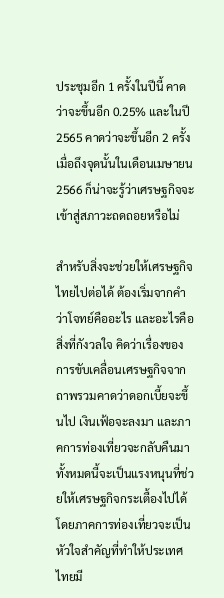ประชุมอีก 1 ครั้งในปีนี้ คาดว่าจะขึ้นอีก 0.25% และในปี 2565 คาดว่าจะขึ้นอีก 2 ครั้ง เมื่อถึงจุดนั้นในเดือนเมษายน 2566 ก็น่าจะรู้ว่าเศรษฐกิจจะเข้าสู่สภาวะถดถอยหรือไม่

สำหรับสิ่งจะช่วยให้เศรษฐกิจไทยไปต่อได้ ต้องเริ่มจากคำว่าโจทย์คืออะไร และอะไรคือสิ่งที่กังวลใจ คิดว่าเรื่องของการขับเคลื่อนเศรษฐกิจจากถาพรวมคาดว่าดอกเบี้ยจะขึ้นไป เงินเฟ้อจะลงมา และภาคการท่องเที่ยวจะกลับคืนมา ทั้งหมดนี้จะเป็นแรงหนุนที่ช่วยให้เศรษฐกิจกระเตื้องไปได้ โดยภาคการท่องเที่ยวจะเป็นหัวใจสำคัญที่ทำให้ประเทศไทยมี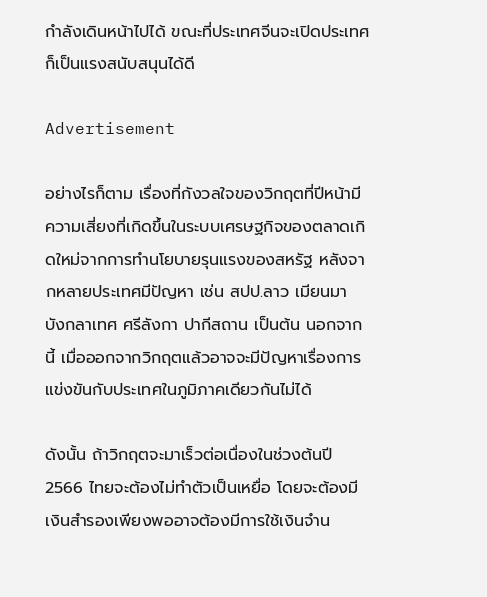กำลังเดินหน้าไปได้ ขณะที่ประเทศจีนจะเปิดประเทศก็เป็นแรงสนับสนุนได้ดี

Advertisement

อย่างไรก็ตาม เรื่องที่กังวลใจของวิกฤตที่ปีหน้ามีความเสี่ยงที่เกิดขึ้นในระบบเศรษฐกิจของตลาดเกิดใหม่จากการทำนโยบายรุนแรงของสหรัฐ หลังจากหลายประเทศมีปัญหา เช่น สปป.ลาว เมียนมา บังกลาเทศ ศรีลังกา ปากีสถาน เป็นต้น นอกจากนี้ เมื่อออกจากวิกฤตแล้วอาจจะมีปัญหาเรื่องการแข่งขันกับประเทศในภูมิภาคเดียวกันไม่ได้

ดังนั้น ถ้าวิกฤตจะมาเร็วต่อเนื่องในช่วงต้นปี 2566 ไทยจะต้องไม่ทำตัวเป็นเหยื่อ โดยจะต้องมีเงินสำรองเพียงพออาจต้องมีการใช้เงินจำน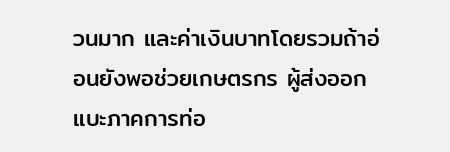วนมาก และค่าเงินบาทโดยรวมถ้าอ่อนยังพอช่วยเกษตรกร ผู้ส่งออก แบะภาคการท่อ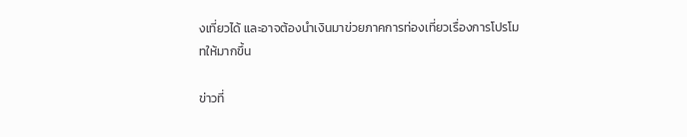งเที่ยวได้ และอาจต้องนำเงินมาข่วยภาคการท่องเที่ยวเรื่องการโปรโมทให้มากขึ้น

ข่าวที่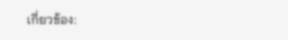เกี่ยวข้อง: